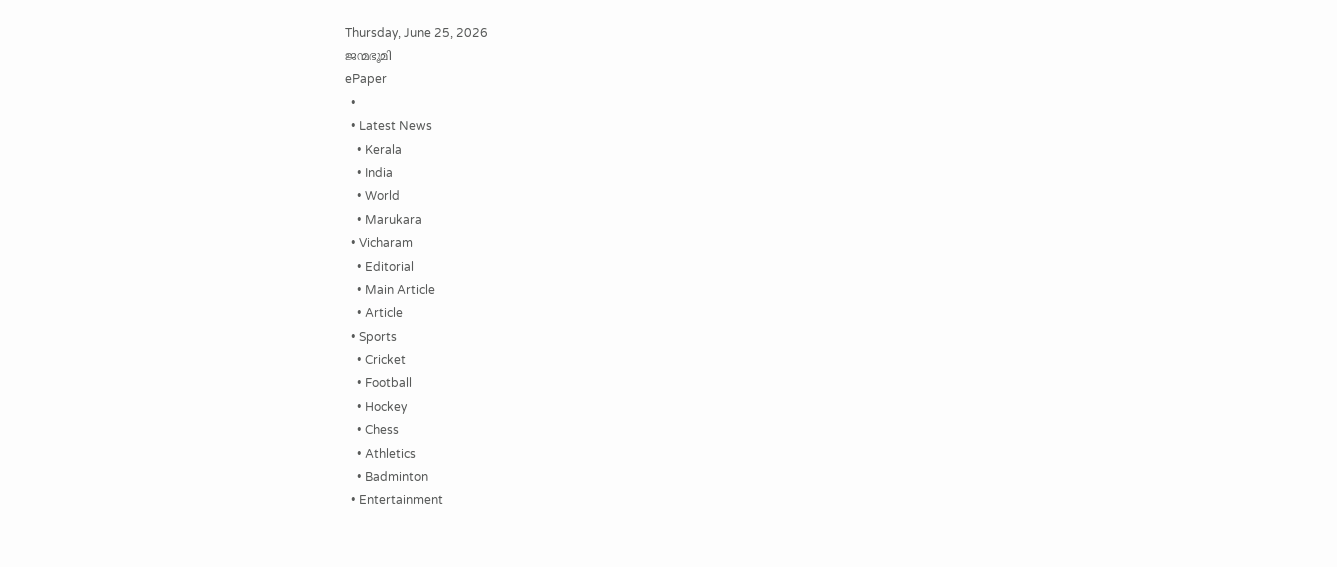Thursday, June 25, 2026
ജന്മഭൂമി
ePaper
  •
  • Latest News
    • Kerala
    • India
    • World
    • Marukara
  • Vicharam
    • Editorial
    • Main Article
    • Article
  • Sports
    • Cricket
    • Football
    • Hockey
    • Chess
    • Athletics
    • Badminton
  • Entertainment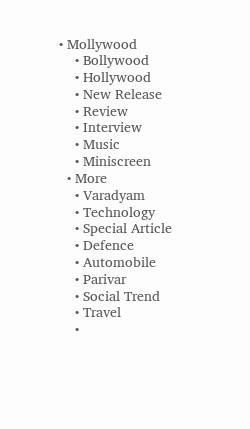• Mollywood
    • Bollywood
    • Hollywood
    • New Release
    • Review
    • Interview
    • Music
    • Miniscreen
  • More
    • Varadyam
    • Technology
    • Special Article
    • Defence
    • Automobile
    • Parivar
    • Social Trend
    • Travel
    •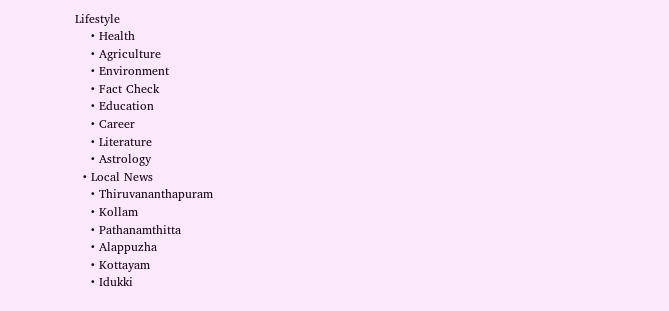Lifestyle
    • Health
    • Agriculture
    • Environment
    • Fact Check
    • Education
    • Career
    • Literature
    • Astrology
  • Local News
    • Thiruvananthapuram
    • Kollam
    • Pathanamthitta
    • Alappuzha
    • Kottayam
    • Idukki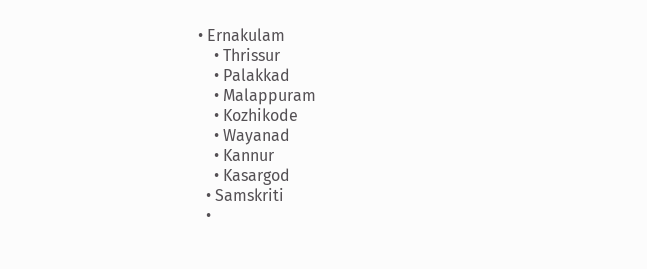• Ernakulam
    • Thrissur
    • Palakkad
    • Malappuram
    • Kozhikode
    • Wayanad
    • Kannur
    • Kasargod
  • Samskriti
  •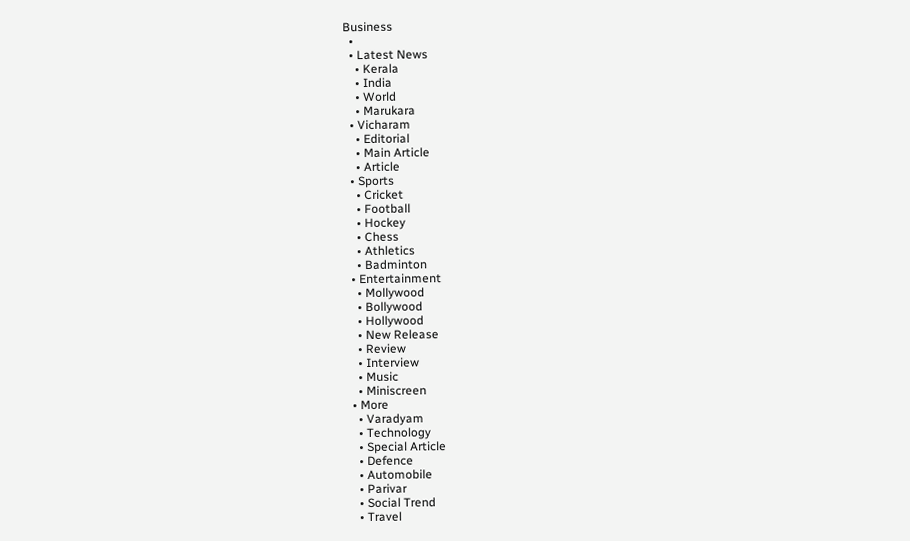Business
  •
  • Latest News
    • Kerala
    • India
    • World
    • Marukara
  • Vicharam
    • Editorial
    • Main Article
    • Article
  • Sports
    • Cricket
    • Football
    • Hockey
    • Chess
    • Athletics
    • Badminton
  • Entertainment
    • Mollywood
    • Bollywood
    • Hollywood
    • New Release
    • Review
    • Interview
    • Music
    • Miniscreen
  • More
    • Varadyam
    • Technology
    • Special Article
    • Defence
    • Automobile
    • Parivar
    • Social Trend
    • Travel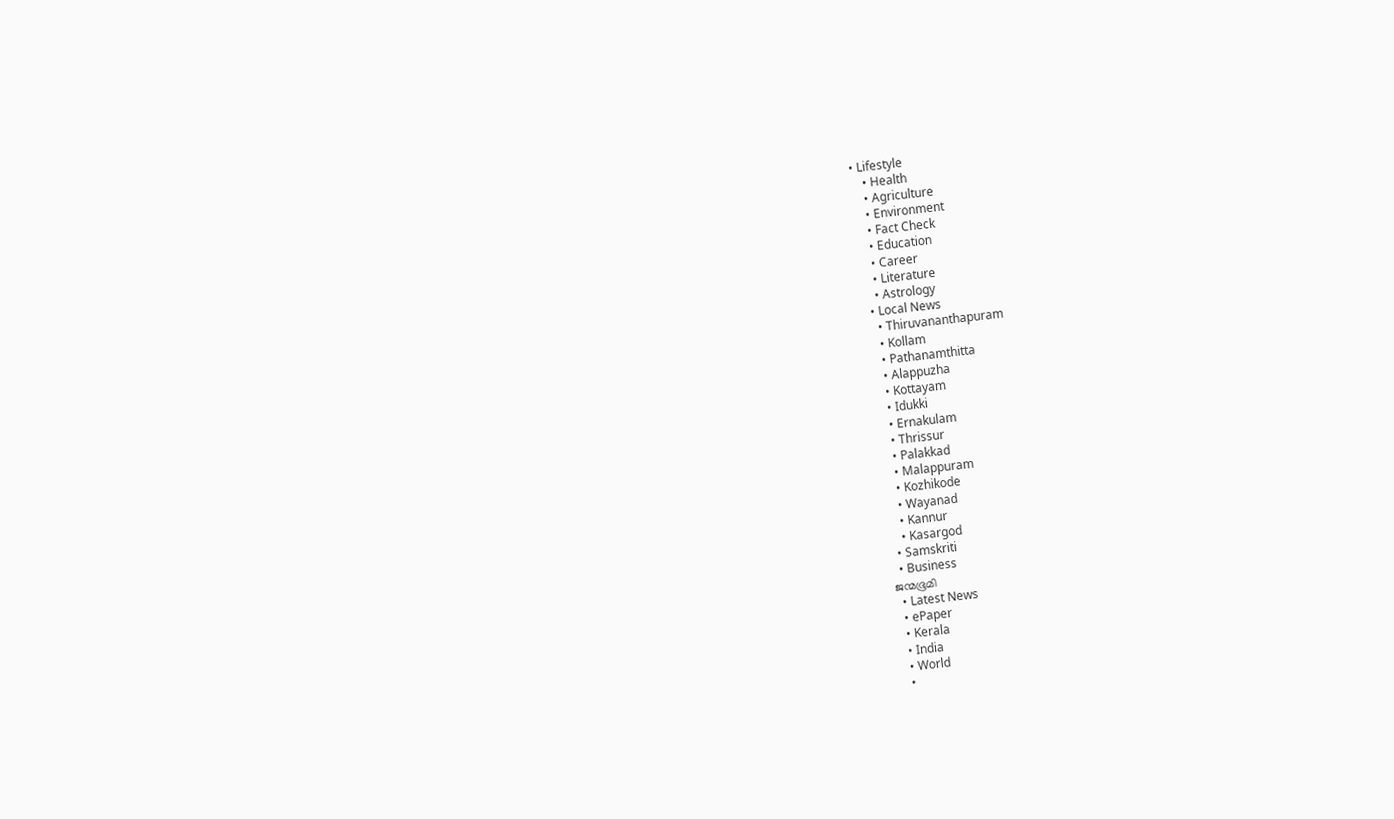• Lifestyle
    • Health
    • Agriculture
    • Environment
    • Fact Check
    • Education
    • Career
    • Literature
    • Astrology
  • Local News
    • Thiruvananthapuram
    • Kollam
    • Pathanamthitta
    • Alappuzha
    • Kottayam
    • Idukki
    • Ernakulam
    • Thrissur
    • Palakkad
    • Malappuram
    • Kozhikode
    • Wayanad
    • Kannur
    • Kasargod
  • Samskriti
  • Business
ജന്മഭൂമി
  • Latest News
  • ePaper
  • Kerala
  • India
  • World
  •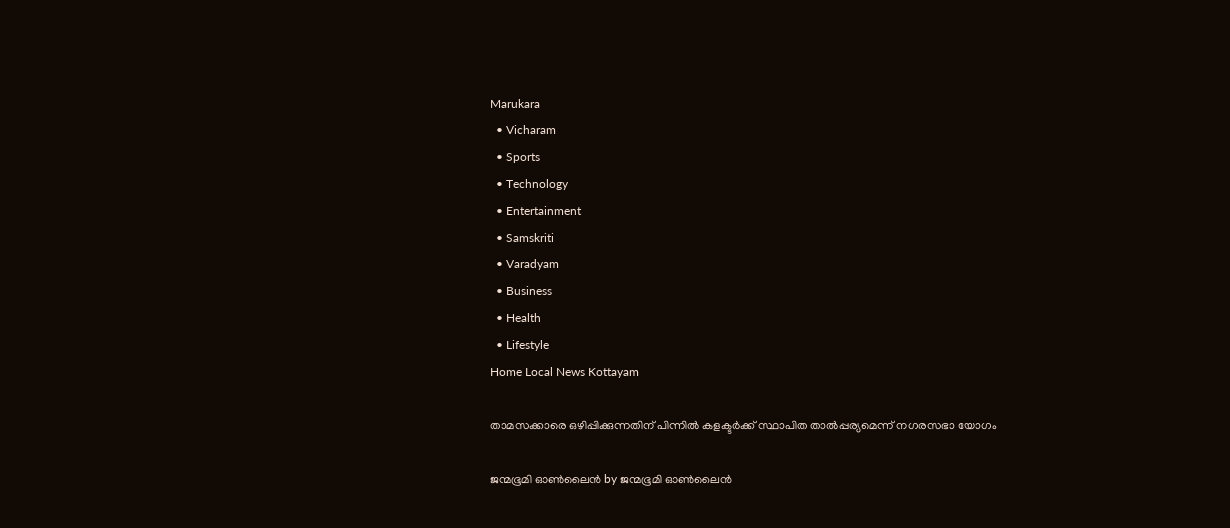Marukara
  • Vicharam
  • Sports
  • Technology
  • Entertainment
  • Samskriti
  • Varadyam
  • Business
  • Health
  • Lifestyle
Home Local News Kottayam

താമസക്കാരെ ഒഴിപ്പിക്കുന്നതിന് പിന്നില്‍ കളക്ടര്‍ക്ക് സ്ഥാപിത താല്‍പ്പര്യമെന്ന് നഗരസഭാ യോഗം

ജന്മഭൂമി ഓണ്‍ലൈന്‍ by ജന്മഭൂമി ഓണ്‍ലൈന്‍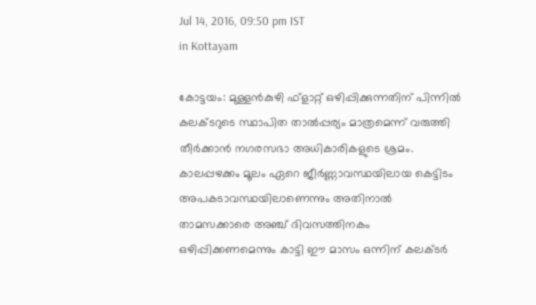Jul 14, 2016, 09:50 pm IST
in Kottayam

കോട്ടയം: മുള്ളന്‍കുഴി ഫ്‌ളാറ്റ് ഒഴിപ്പിക്കുന്നതിന് പിന്നില്‍ കലക്ടറുടെ സ്ഥാപിത താല്‍പ്പര്യം മാത്രമെന്ന് വരുത്തി തീര്‍ക്കാന്‍ നഗരസഭാ അധികാരികളുടെ ശ്രമം. കാലപ്പഴക്കം മൂലം ഏറെ ജീര്‍ണ്ണാവസ്ഥയിലായ കെട്ടിടം അപകടാവസ്ഥയിലാണെന്നും അതിനാല്‍ താമസക്കാരെ അഞ്ച് ദിവസത്തിനകം ഒഴിപ്പിക്കണമെന്നും കാട്ടി ഈ മാസം ഒന്നിന് കലക്ടര്‍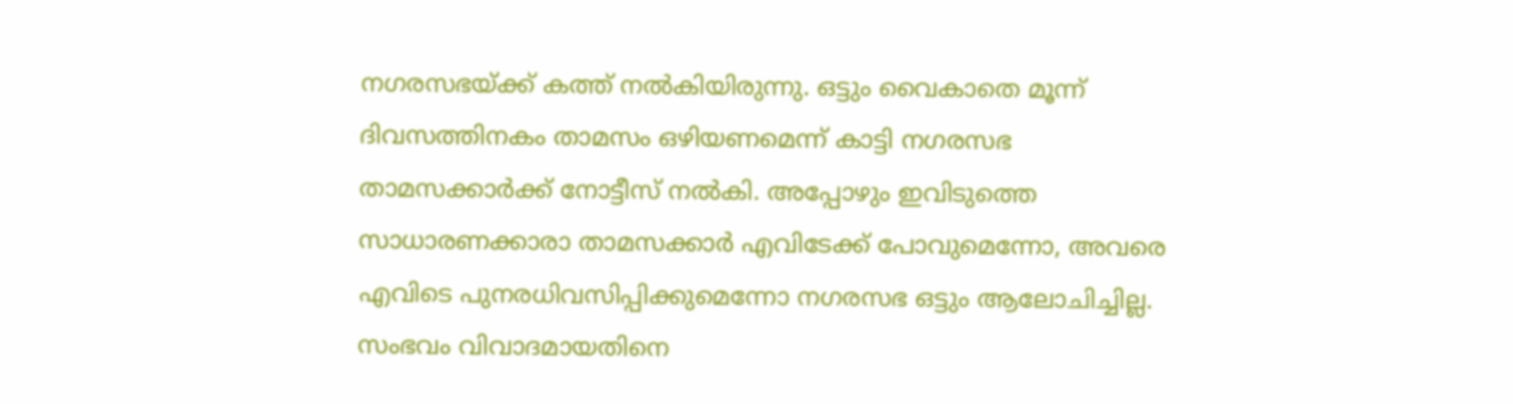നഗരസഭയ്‌ക്ക് കത്ത് നല്‍കിയിരുന്നു. ഒട്ടും വൈകാതെ മൂന്ന് ദിവസത്തിനകം താമസം ഒഴിയണമെന്ന് കാട്ടി നഗരസഭ താമസക്കാര്‍ക്ക് നോട്ടീസ് നല്‍കി. അപ്പോഴും ഇവിടുത്തെ സാധാരണക്കാരാ താമസക്കാര്‍ എവിടേക്ക് പോവുമെന്നോ, അവരെ എവിടെ പുനരധിവസിപ്പിക്കുമെന്നോ നഗരസഭ ഒട്ടും ആലോചിച്ചില്ല. സംഭവം വിവാദമായതിനെ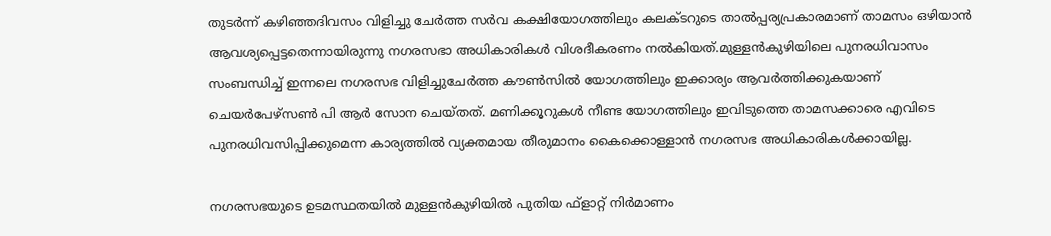തുടര്‍ന്ന് കഴിഞ്ഞദിവസം വിളിച്ചു ചേര്‍ത്ത സര്‍വ കക്ഷിയോഗത്തിലും കലക്ടറുടെ താല്‍പ്പര്യപ്രകാരമാണ് താമസം ഒഴിയാന്‍ ആവശ്യപ്പെട്ടതെന്നായിരുന്നു നഗരസഭാ അധികാരികള്‍ വിശദീകരണം നല്‍കിയത്.മുള്ളന്‍കുഴിയിലെ പുനരധിവാസം സംബന്ധിച്ച് ഇന്നലെ നഗരസഭ വിളിച്ചുചേര്‍ത്ത കൗണ്‍സില്‍ യോഗത്തിലും ഇക്കാര്യം ആവര്‍ത്തിക്കുകയാണ് ചെയര്‍പേഴ്‌സണ്‍ പി ആര്‍ സോന ചെയ്തത്. മണിക്കൂറുകള്‍ നീണ്ട യോഗത്തിലും ഇവിടുത്തെ താമസക്കാരെ എവിടെ പുനരധിവസിപ്പിക്കുമെന്ന കാര്യത്തില്‍ വ്യക്തമായ തീരുമാനം കൈക്കൊള്ളാന്‍ നഗരസഭ അധികാരികള്‍ക്കായില്ല.

നഗരസഭയുടെ ഉടമസ്ഥതയില്‍ മുള്ളന്‍കുഴിയില്‍ പുതിയ ഫ്‌ളാറ്റ് നിര്‍മാണം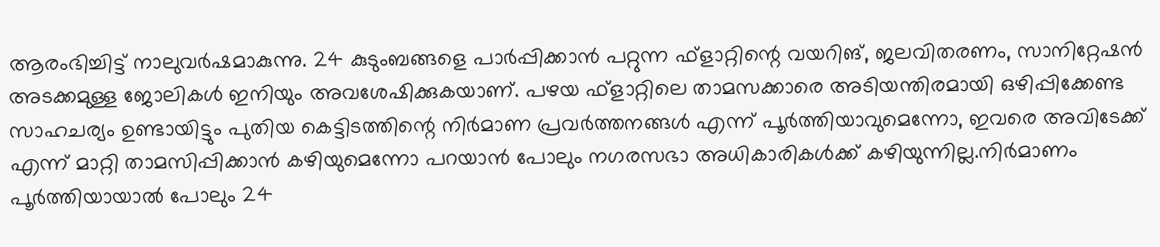ആരംഭിച്ചിട്ട് നാലുവര്‍ഷമാകുന്നു. 24 കുടുംബങ്ങളെ പാര്‍പ്പിക്കാന്‍ പറ്റുന്ന ഫ്‌ളാറ്റിന്റെ വയറിങ്, ജലവിതരണം, സാനിറ്റേഷന്‍ അടക്കമുള്ള ജോലികള്‍ ഇനിയും അവശേഷിക്കുകയാണ്. പഴയ ഫ്‌ളാറ്റിലെ താമസക്കാരെ അടിയന്തിരമായി ഒഴിപ്പിക്കേണ്ട സാഹചര്യം ഉണ്ടായിട്ടും പുതിയ കെട്ടിടത്തിന്റെ നിര്‍മാണ പ്രവര്‍ത്തനങ്ങള്‍ എന്ന് പൂര്‍ത്തിയാവുമെന്നോ, ഇവരെ അവിടേക്ക് എന്ന് മാറ്റി താമസിപ്പിക്കാന്‍ കഴിയുമെന്നോ പറയാന്‍ പോലും നഗരസഭാ അധികാരികള്‍ക്ക് കഴിയുന്നില്ല.നിര്‍മാണം പൂര്‍ത്തിയായാല്‍ പോലും 24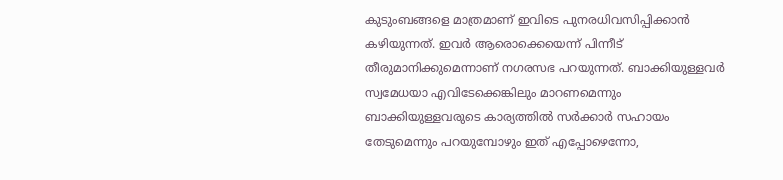കുടുംബങ്ങളെ മാത്രമാണ് ഇവിടെ പുനരധിവസിപ്പിക്കാന്‍ കഴിയുന്നത്. ഇവര്‍ ആരൊക്കെയെന്ന് പിന്നീട് തീരുമാനിക്കുമെന്നാണ് നഗരസഭ പറയുന്നത്. ബാക്കിയുള്ളവര്‍ സ്വമേധയാ എവിടേക്കെങ്കിലും മാറണമെന്നും ബാക്കിയുള്ളവരുടെ കാര്യത്തില്‍ സര്‍ക്കാര്‍ സഹായം തേടുമെന്നും പറയുമ്പോഴും ഇത് എപ്പോഴെന്നോ,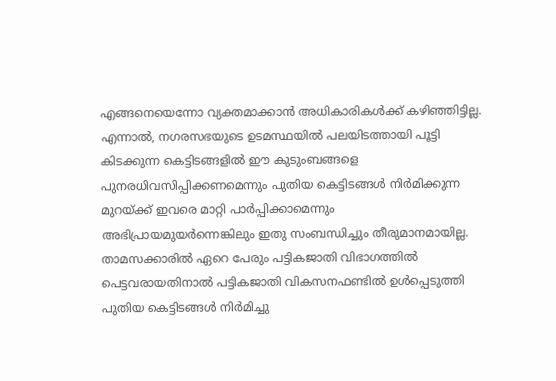എങ്ങനെയെന്നോ വ്യക്തമാക്കാന്‍ അധികാരികള്‍ക്ക് കഴിഞ്ഞിട്ടില്ല. എന്നാല്‍, നഗരസഭയുടെ ഉടമസ്ഥയില്‍ പലയിടത്തായി പൂട്ടി കിടക്കുന്ന കെട്ടിടങ്ങളില്‍ ഈ കുടുംബങ്ങളെ പുനരധിവസിപ്പിക്കണമെന്നും പുതിയ കെട്ടിടങ്ങള്‍ നിര്‍മിക്കുന്ന മുറയ്‌ക്ക് ഇവരെ മാറ്റി പാര്‍പ്പിക്കാമെന്നും അഭിപ്രായമുയര്‍ന്നെങ്കിലും ഇതു സംബന്ധിച്ചും തീരുമാനമായില്ല. താമസക്കാരില്‍ ഏറെ പേരും പട്ടികജാതി വിഭാഗത്തില്‍ പെട്ടവരായതിനാല്‍ പട്ടികജാതി വികസനഫണ്ടില്‍ ഉള്‍പ്പെടുത്തി പുതിയ കെട്ടിടങ്ങള്‍ നിര്‍മിച്ചു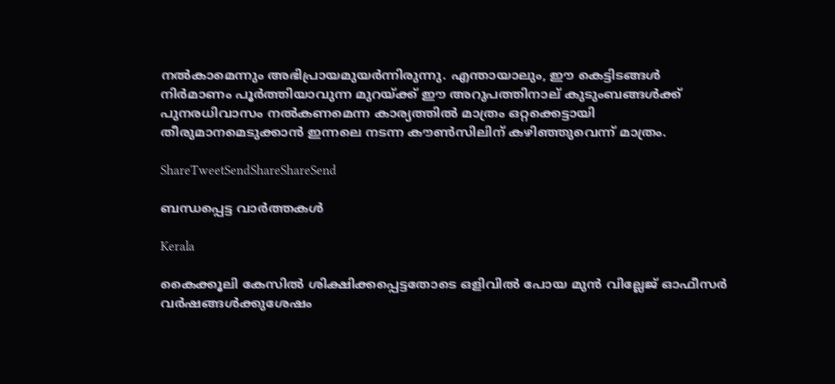നല്‍കാമെന്നും അഭിപ്രായമുയര്‍ന്നിരുന്നു. എന്തായാലും, ഈ കെട്ടിടങ്ങള്‍ നിര്‍മാണം പൂര്‍ത്തിയാവുന്ന മുറയ്‌ക്ക് ഈ അറുപത്തിനാല് കുടുംബങ്ങള്‍ക്ക് പുനരധിവാസം നല്‍കണമെന്ന കാര്യത്തില്‍ മാത്രം ഒറ്റക്കെട്ടായി തീരുമാനമെടുക്കാന്‍ ഇന്നലെ നടന്ന കൗണ്‍സിലിന് കഴിഞ്ഞുവെന്ന് മാത്രം.

ShareTweetSendShareShareSend

ബന്ധപ്പെട്ട വാര്‍ത്തകള്‍

Kerala

കൈക്കൂലി കേസില്‍ ശിക്ഷിക്കപ്പെട്ടതോടെ ഒളിവില്‍ പോയ മുന്‍ വില്ലേജ് ഓഫീസര്‍ വര്‍ഷങ്ങള്‍ക്കുശേഷം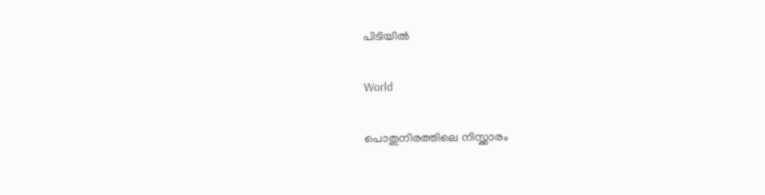പിടിയില്‍

World

പൊതുനിരത്തിലെ നിസ്ക്കാരം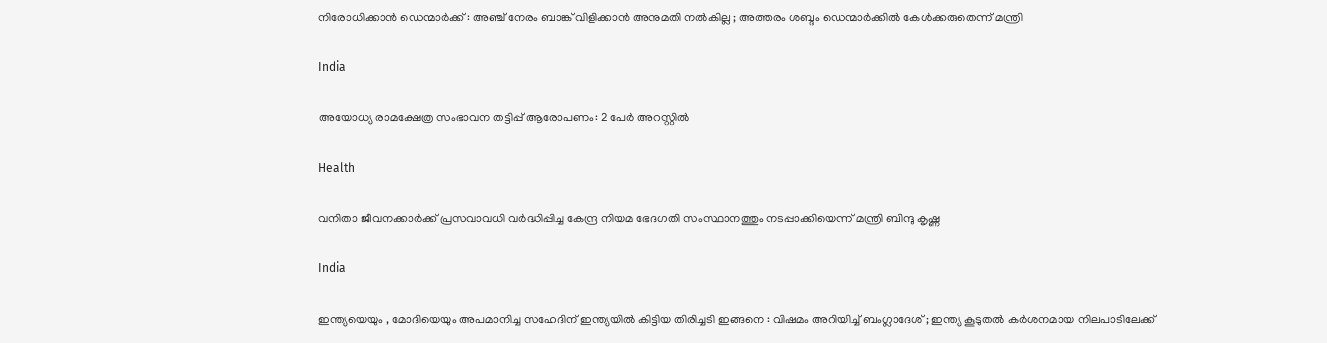നിരോധിക്കാൻ ഡെന്മാർക്ക് : അഞ്ച് നേരം ബാങ്ക് വിളിക്കാൻ അനുമതി നൽകില്ല ; അത്തരം ശബ്ദം ഡെന്മാർക്കിൽ കേൾക്കരുതെന്ന് മന്ത്രി

India

അയോധ്യ രാമക്ഷേത്ര സംഭാവന തട്ടിപ്പ് ആരോപണം: 2 പേര്‍ അറസ്റ്റില്‍

Health

വനിതാ ജീവനക്കാര്‍ക്ക് പ്രസവാവധി വര്‍ദ്ധിപ്പിച്ച കേന്ദ്ര നിയമ ഭേദഗതി സംസ്ഥാനത്തും നടപ്പാക്കിയെന്ന് മന്ത്രി ബിന്ദു കൃഷ്ണ

India

ഇന്ത്യയെയും , മോദിയെയും അപമാനിച്ച സഹേദിന് ഇന്ത്യയിൽ കിട്ടിയ തിരിച്ചടി ഇങ്ങനെ : വിഷമം അറിയിച്ച് ബംഗ്ലാദേശ് ; ഇന്ത്യ കൂടുതൽ കർശനമായ നിലപാടിലേക്ക്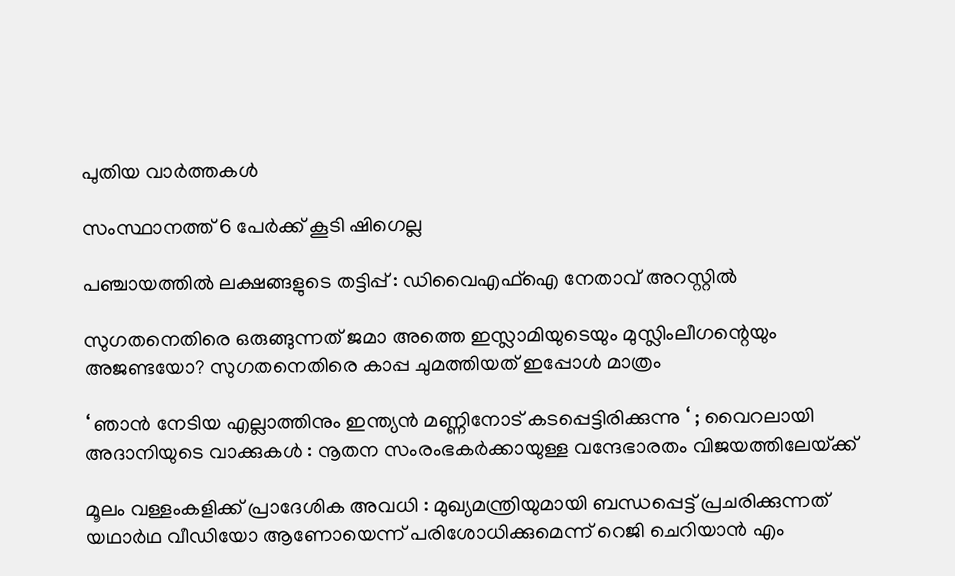പുതിയ വാര്‍ത്തകള്‍

സംസ്ഥാനത്ത് 6 പേര്‍ക്ക് കൂടി ഷിഗെല്ല

പഞ്ചായത്തില്‍ ലക്ഷങ്ങളുടെ തട്ടിപ്പ് : ഡിവൈഎഫ്‌ഐ നേതാവ് അറസ്റ്റില്‍

സുഗതനെതിരെ ഒരുങ്ങുന്നത് ജമാ അത്തെ ഇസ്ലാമിയുടെയും മുസ്ലിംലീഗന്റെയും അജണ്ടയോ? സുഗതനെതിരെ കാപ്പ ചുമത്തിയത് ഇപ്പോള്‍ മാത്രം

‘ ഞാൻ നേടിയ എല്ലാത്തിനും ഇന്ത്യൻ മണ്ണിനോട് കടപ്പെട്ടിരിക്കുന്നു ‘ ; വൈറലായി അദാനിയുടെ വാക്കുകൾ : നൂതന സംരംഭകർക്കായുള്ള വന്ദേഭാരതം വിജയത്തിലേയ്‌ക്ക്

മൂലം വള്ളംകളിക്ക് പ്രാദേശിക അവധി : മുഖ്യമന്ത്രിയുമായി ബന്ധപ്പെട്ട് പ്രചരിക്കുന്നത് യഥാര്‍ഥ വീഡിയോ ആണോയെന്ന് പരിശോധിക്കുമെന്ന് റെജി ചെറിയാന്‍ എം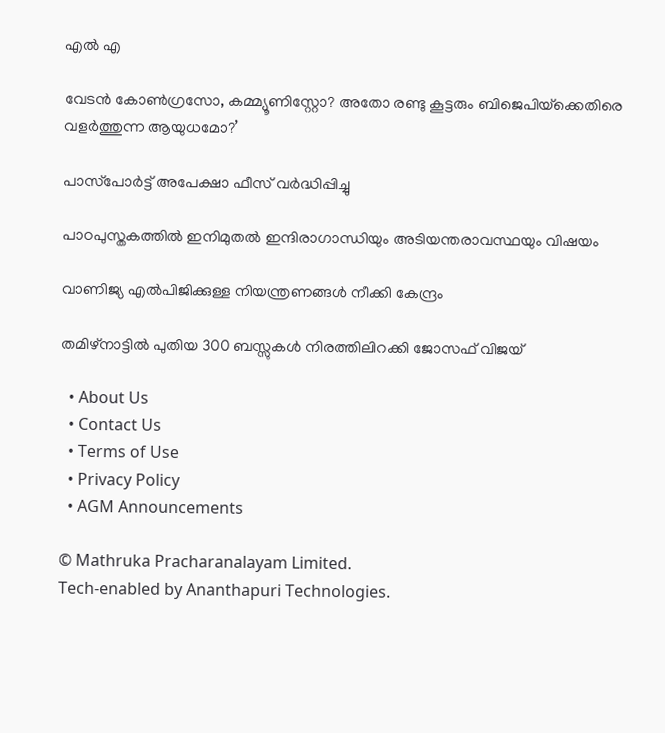എല്‍ എ

വേടന്‍ കോണ്‍ഗ്രസോ, കമ്മ്യൂണിസ്റ്റോ? അതോ രണ്ടു കൂട്ടരും ബിജെപിയ്‌ക്കെതിരെ വളര്‍ത്തുന്ന ആയുധമോ?’

പാസ്‌പോര്‍ട്ട് അപേക്ഷാ ഫീസ് വര്‍ദ്ധിപ്പിച്ചു

പാഠപുസ്തകത്തിൽ ഇനിമുതൽ ഇന്ദിരാഗാന്ധിയും അടിയന്തരാവസ്ഥയും വിഷയം

വാണിജ്യ എല്‍പിജിക്കുള്ള നിയന്ത്രണങ്ങള്‍ നീക്കി കേന്ദ്രം

തമിഴ്‌നാട്ടിൽ പുതിയ 300 ബസ്സുകൾ നിരത്തിലിറക്കി ജോസഫ് വിജയ്

  • About Us
  • Contact Us
  • Terms of Use
  • Privacy Policy
  • AGM Announcements

© Mathruka Pracharanalayam Limited.
Tech-enabled by Ananthapuri Technologies.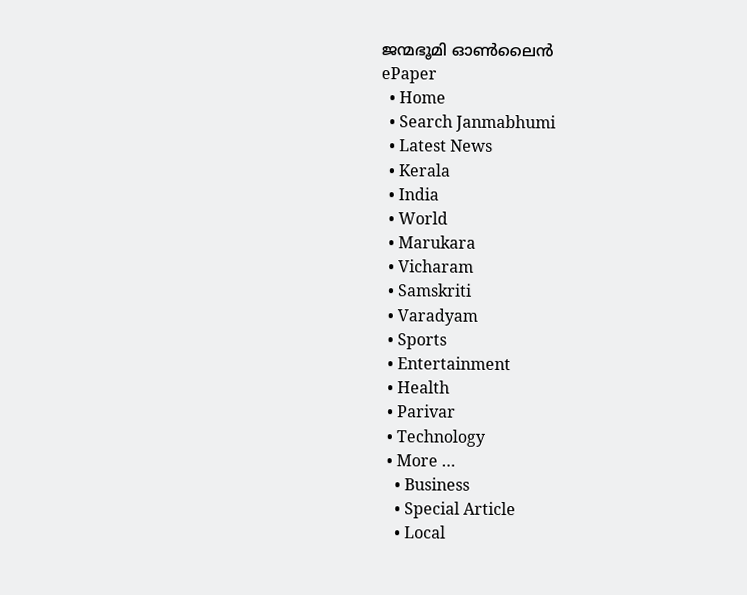ജന്മഭൂമി ഓണ്‍ലൈന്‍
ePaper
  • Home
  • Search Janmabhumi
  • Latest News
  • Kerala
  • India
  • World
  • Marukara
  • Vicharam
  • Samskriti
  • Varadyam
  • Sports
  • Entertainment
  • Health
  • Parivar
  • Technology
  • More …
    • Business
    • Special Article
    • Local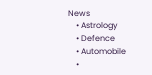News
    • Astrology
    • Defence
    • Automobile
    •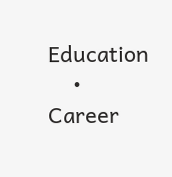Education
    • Career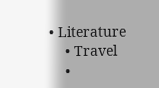• Literature
    • Travel
    •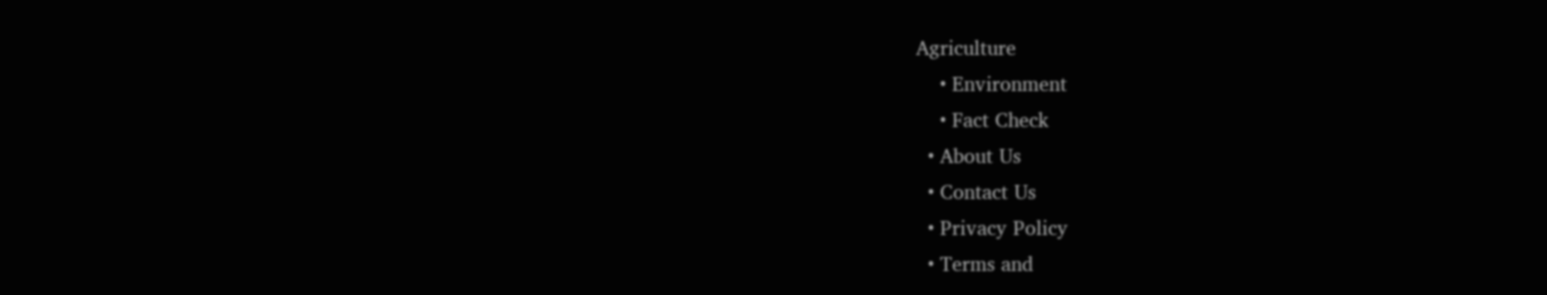Agriculture
    • Environment
    • Fact Check
  • About Us
  • Contact Us
  • Privacy Policy
  • Terms and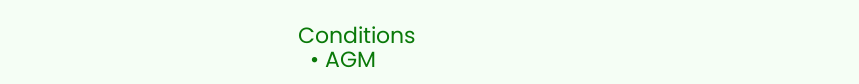Conditions
  • AGM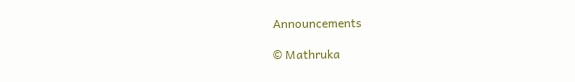Announcements

© Mathruka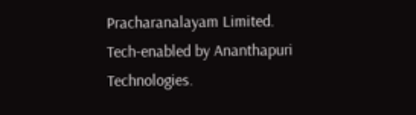Pracharanalayam Limited.
Tech-enabled by Ananthapuri Technologies.